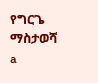የግርጌ ማስታወሻ a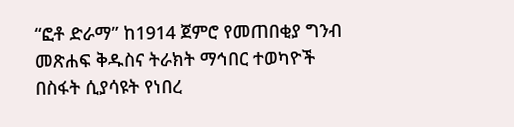“ፎቶ ድራማ” ከ1914 ጀምሮ የመጠበቂያ ግንብ መጽሐፍ ቅዱስና ትራክት ማኅበር ተወካዮች በስፋት ሲያሳዩት የነበረ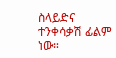ስላይድና ተንቀሳቃሽ ፊልም ነው።